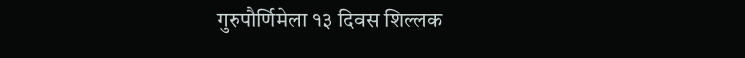गुरुपौर्णिमेला १३ दिवस शिल्लक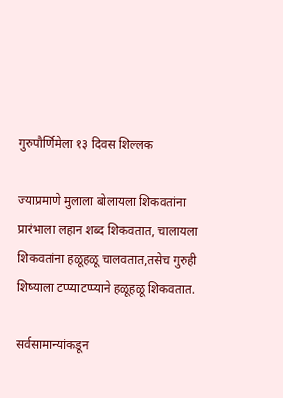गुरुपौर्णिमेला १३ दिवस शिल्लक

ज्याप्रमाणे मुलाला बोलायला शिकवतांना प्रारंभाला लहान शब्द शिकवतात, चालायला शिकवतांना हळूहळू चालवतात,तसेच गुरुही शिष्याला टप्प्याटप्प्याने हळूहळू शिकवतात.

सर्वसामान्यांकडून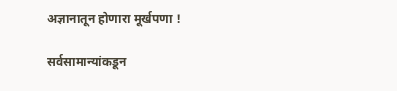अज्ञानातून होणारा मूर्खपणा !

सर्वसामान्यांकडून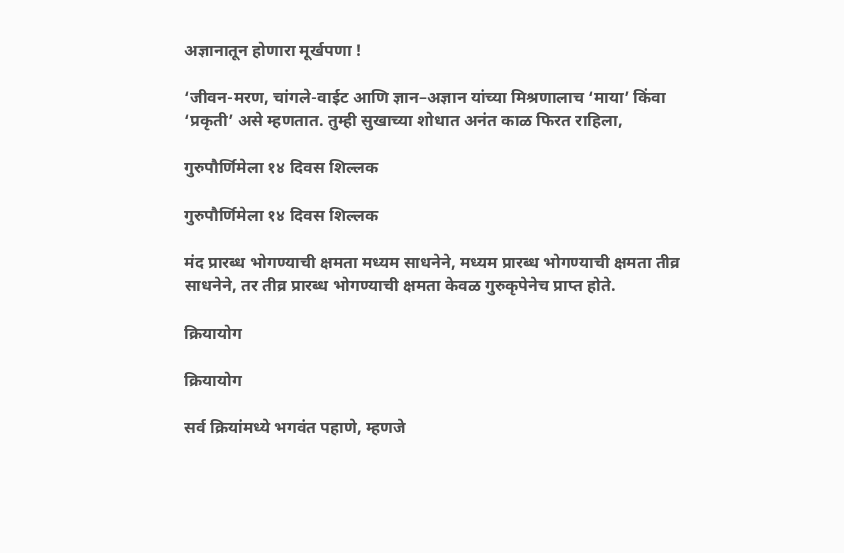अज्ञानातून होणारा मूर्खपणा !

‘जीवन-मरण, चांगले-वाईट आणि ज्ञान–अज्ञान यांच्या मिश्रणालाच ‘माया’ किंवा ‘प्रकृती’ असे म्हणतात. तुम्ही सुखाच्या शोधात अनंत काळ फिरत राहिला,

गुरुपौर्णिमेला १४ दिवस शिल्लक

गुरुपौर्णिमेला १४ दिवस शिल्लक

मंद प्रारब्ध भोगण्याची क्षमता मध्यम साधनेने, मध्यम प्रारब्ध भोगण्याची क्षमता तीव्र साधनेने, तर तीव्र प्रारब्ध भोगण्याची क्षमता केवळ गुरुकृपेनेच प्राप्त होते.

क्रियायोग

क्रियायोग

सर्व क्रियांमध्ये भगवंत पहाणे, म्हणजे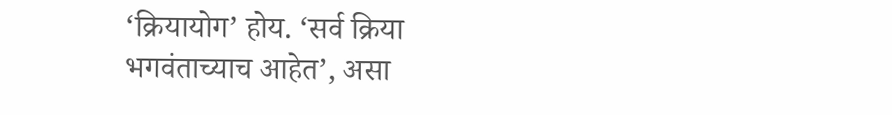‘क्रियायोग’ होय. ‘सर्व क्रिया भगवंताच्याच आहेत’, असा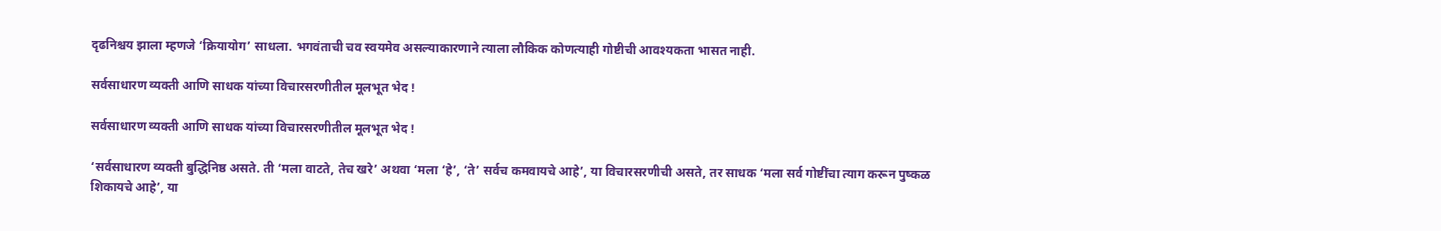दृढनिश्चय झाला म्हणजे ‘क्रियायोग’ साधला. भगवंताची चव स्वयमेव असल्याकारणाने त्याला लौकिक कोणत्याही गोष्टीची आवश्यकता भासत नाही.

सर्वसाधारण व्यक्ती आणि साधक यांच्या विचारसरणीतील मूलभूत भेद !

सर्वसाधारण व्यक्ती आणि साधक यांच्या विचारसरणीतील मूलभूत भेद !

‘सर्वसाधारण व्यक्ती बुद्धिनिष्ठ असते. ती ‘मला वाटते, तेच खरे’ अथवा ‘मला ‘हे’, ‘ते’ सर्वच कमवायचे आहे’, या विचारसरणीची असते, तर साधक ‘मला सर्व गोष्टींचा त्याग करून पुष्कळ शिकायचे आहे’, या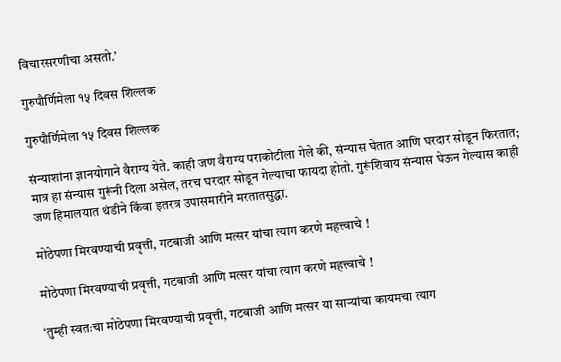विचारसरणीचा असतो.’

गुरुपौर्णिमेला १५ दिवस शिल्लक

गुरुपौर्णिमेला १५ दिवस शिल्लक

संन्याशांना ज्ञानयोगाने वैराग्य येते. काही जण वैराग्य पराकोटीला गेले की, संन्यास घेतात आणि घरदार सोडून फिरतात; मात्र हा संन्यास गुरूंनी दिला असेल, तरच घरदार सोडून गेल्याचा फायदा होतो. गुरूंशिवाय संन्यास घेऊन गेल्यास काही जण हिमालयात थंडीने किंवा इतरत्र उपासमारीने मरतातसुद्धा.

मोठेपणा मिरवण्याची प्रवृत्ती, गटबाजी आणि मत्सर यांचा त्याग करणे महत्त्वाचे !

मोठेपणा मिरवण्याची प्रवृत्ती, गटबाजी आणि मत्सर यांचा त्याग करणे महत्त्वाचे !

‘तुम्ही स्वतःचा मोठेपणा मिरवण्याची प्रवृत्ती, गटबाजी आणि मत्सर या सार्‍यांचा कायमचा त्याग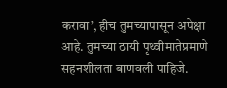करावा’, हीच तुमच्यापासून अपेक्षा आहे. तुमच्या ठायी पृथ्वीमातेप्रमाणे सहनशीलता बाणवली पाहिजे.